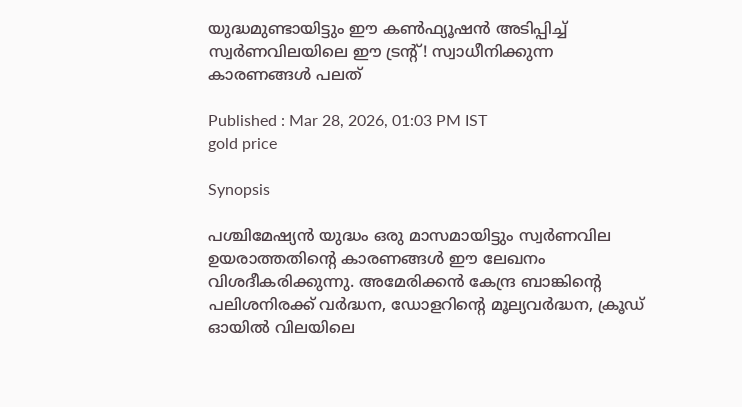യുദ്ധമുണ്ടായിട്ടും ഈ കൺഫ്യൂഷൻ അടിപ്പിച്ച് സ്വർണവിലയിലെ ഈ ട്രൻ്റ്! സ്വാധീനിക്കുന്ന കാരണങ്ങൾ പലത്

Published : Mar 28, 2026, 01:03 PM IST
gold price

Synopsis

പശ്ചിമേഷ്യൻ യുദ്ധം ഒരു മാസമായിട്ടും സ്വർണവില ഉയരാത്തതിന്റെ കാരണങ്ങൾ ഈ ലേഖനം വിശദീകരിക്കുന്നു. അമേരിക്കൻ കേന്ദ്ര ബാങ്കിന്റെ പലിശനിരക്ക് വർദ്ധന, ഡോളറിന്റെ മൂല്യവർദ്ധന, ക്രൂഡ് ഓയിൽ വിലയിലെ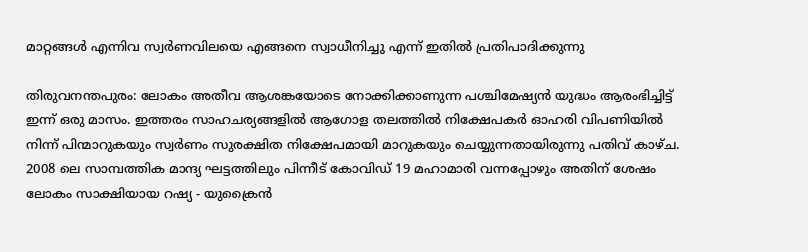മാറ്റങ്ങൾ എന്നിവ സ്വർണവിലയെ എങ്ങനെ സ്വാധീനിച്ചു എന്ന് ഇതിൽ പ്രതിപാദിക്കുന്നു

തിരുവനന്തപുരം: ലോകം അതീവ ആശങ്കയോടെ നോക്കിക്കാണുന്ന പശ്ചിമേഷ്യൻ യുദ്ധം ആരംഭിച്ചിട്ട് ഇന്ന് ഒരു മാസം. ഇത്തരം സാഹചര്യങ്ങളിൽ ആഗോള തലത്തിൽ നിക്ഷേപകർ ഓഹരി വിപണിയിൽ നിന്ന് പിന്മാറുകയും സ്വർണം സുരക്ഷിത നിക്ഷേപമായി മാറുകയും ചെയ്യുന്നതായിരുന്നു പതിവ് കാഴ്‌ച. 2008 ലെ സാമ്പത്തിക മാന്ദ്യ ഘട്ടത്തിലും പിന്നീട് കോവിഡ് 19 മഹാമാരി വന്നപ്പോഴും അതിന് ശേഷം ലോകം സാക്ഷിയായ റഷ്യ - യുക്രൈൻ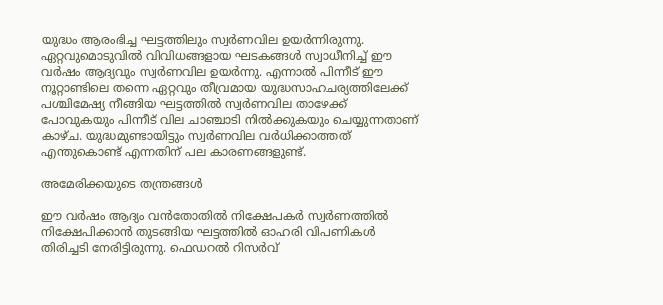യുദ്ധം ആരംഭിച്ച ഘട്ടത്തിലും സ്വർണവില ഉയർന്നിരുന്നു. ഏറ്റവുമൊടുവിൽ വിവിധങ്ങളായ ഘടകങ്ങൾ സ്വാധീനിച്ച് ഈ വർഷം ആദ്യവും സ്വർണവില ഉയർന്നു. എന്നാൽ പിന്നീട് ഈ നൂറ്റാണ്ടിലെ തന്നെ ഏറ്റവും തീവ്രമായ യുദ്ധസാഹചര്യത്തിലേക്ക് പശ്ചിമേഷ്യ നീങ്ങിയ ഘട്ടത്തിൽ സ്വർണവില താഴേക്ക് പോവുകയും പിന്നീട് വില ചാഞ്ചാടി നിൽക്കുകയും ചെയ്യുന്നതാണ് കാഴ്ച. യുദ്ധമുണ്ടായിട്ടും സ്വർണവില വർധിക്കാത്തത് എന്തുകൊണ്ട് എന്നതിന് പല കാരണങ്ങളുണ്ട്.

അമേരിക്കയുടെ തന്ത്രങ്ങൾ

ഈ വർഷം ആദ്യം വൻതോതിൽ നിക്ഷേപകർ സ്വർണത്തിൽ നിക്ഷേപിക്കാൻ തുടങ്ങിയ ഘട്ടത്തിൽ ഓഹരി വിപണികൾ തിരിച്ചടി നേരിട്ടിരുന്നു. ഫെഡറൽ റിസർവ്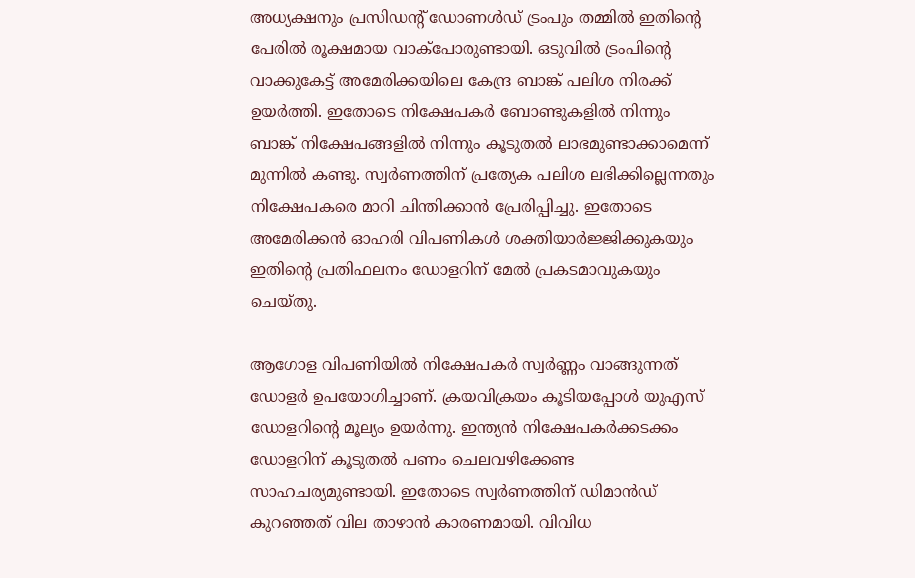അധ്യക്ഷനും പ്രസിഡൻ്റ് ഡോണൾഡ് ട്രംപും തമ്മിൽ ഇതിൻ്റെ പേരിൽ രൂക്ഷമായ വാക്പോരുണ്ടായി. ഒടുവിൽ ട്രംപിൻ്റെ വാക്കുകേട്ട് അമേരിക്കയിലെ കേന്ദ്ര ബാങ്ക് പലിശ നിരക്ക് ഉയർത്തി. ഇതോടെ നിക്ഷേപകർ ബോണ്ടുകളിൽ നിന്നും ബാങ്ക് നിക്ഷേപങ്ങളിൽ നിന്നും കൂടുതൽ ലാഭമുണ്ടാക്കാമെന്ന് മുന്നിൽ കണ്ടു. സ്വർണത്തിന് പ്രത്യേക പലിശ ലഭിക്കില്ലെന്നതും നിക്ഷേപകരെ മാറി ചിന്തിക്കാൻ പ്രേരിപ്പിച്ചു. ഇതോടെ അമേരിക്കൻ ഓഹരി വിപണികൾ ശക്തിയാർജ്ജിക്കുകയും ഇതിൻ്റെ പ്രതിഫലനം ഡോളറിന് മേൽ പ്രകടമാവുകയും ചെയ്തു.

ആഗോള വിപണിയിൽ നിക്ഷേപകർ സ്വർണ്ണം വാങ്ങുന്നത് ഡോളർ ഉപയോഗിച്ചാണ്. ക്രയവിക്രയം കൂടിയപ്പോൾ യുഎസ് ഡോളറിന്റെ മൂല്യം ഉയർന്നു. ഇന്ത്യൻ നിക്ഷേപകർക്കടക്കം ഡോളറിന് കൂടുതൽ പണം ചെലവഴിക്കേണ്ട സാഹചര്യമുണ്ടായി. ഇതോടെ സ്വർണത്തിന് ഡിമാൻഡ് കുറഞ്ഞത് വില താഴാൻ കാരണമായി. വിവിധ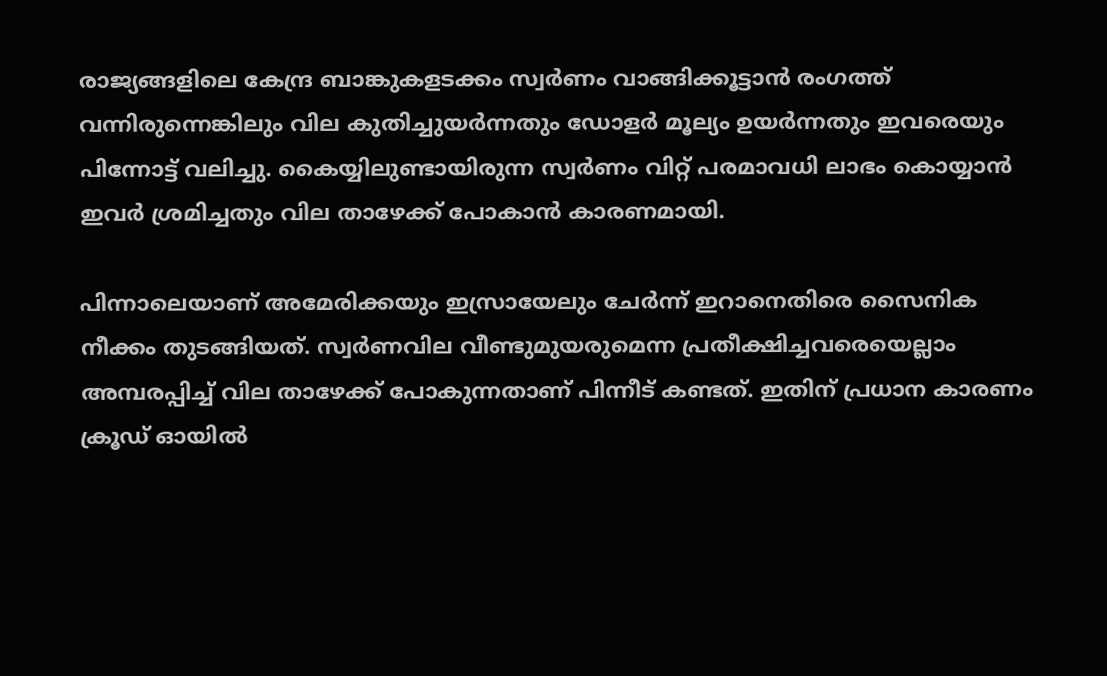രാജ്യങ്ങളിലെ കേന്ദ്ര ബാങ്കുകളടക്കം സ്വർണം വാങ്ങിക്കൂട്ടാൻ രംഗത്ത് വന്നിരുന്നെങ്കിലും വില കുതിച്ചുയർന്നതും ഡോളർ മൂല്യം ഉയർന്നതും ഇവരെയും പിന്നോട്ട് വലിച്ചു. കൈയ്യിലുണ്ടായിരുന്ന സ്വർണം വിറ്റ് പരമാവധി ലാഭം കൊയ്യാൻ ഇവർ ശ്രമിച്ചതും വില താഴേക്ക് പോകാൻ കാരണമായി.

പിന്നാലെയാണ് അമേരിക്കയും ഇസ്രായേലും ചേർന്ന് ഇറാനെതിരെ സൈനിക നീക്കം തുടങ്ങിയത്. സ്വർണവില വീണ്ടുമുയരുമെന്ന പ്രതീക്ഷിച്ചവരെയെല്ലാം അമ്പരപ്പിച്ച് വില താഴേക്ക് പോകുന്നതാണ് പിന്നീട് കണ്ടത്. ഇതിന് പ്രധാന കാരണം ക്രൂഡ് ഓയിൽ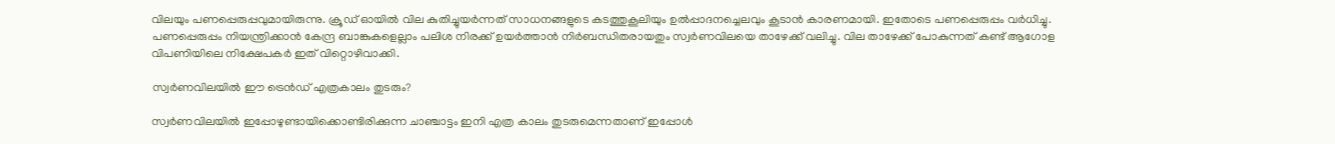വിലയും പണപ്പെരുപ്പവുമായിരുന്നു. ക്രൂഡ് ഓയിൽ വില കുതിച്ചുയർന്നത് സാധനങ്ങളുടെ കടത്തുകൂലിയും ഉൽപ്പാദനച്ചെലവും കൂടാൻ കാരണമായി. ഇതോടെ പണപ്പെരുപ്പം വർധിച്ചു. പണപ്പെരുപ്പം നിയന്ത്രിക്കാൻ കേന്ദ്ര ബാങ്കുകളെല്ലാം പലിശ നിരക്ക് ഉയർത്താൻ നിർബന്ധിതരായതും സ്വർണവിലയെ താഴേക്ക് വലിച്ചു. വില താഴേക്ക് പോകുന്നത് കണ്ട് ആഗോള വിപണിയിലെ നിക്ഷേപകർ ഇത് വിറ്റൊഴിവാക്കി.

സ്വർണവിലയിൽ ഈ ട്രെൻഡ് എത്രകാലം തുടരും?

സ്വർണവിലയിൽ ഇപ്പോഴുണ്ടായിക്കൊണ്ടിരിക്കുന്ന ചാഞ്ചാട്ടം ഇനി എത്ര കാലം തുടരുമെന്നതാണ് ഇപ്പോൾ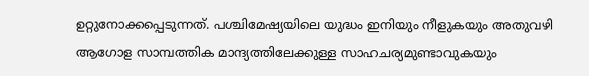ഉറ്റുനോക്കപ്പെടുന്നത്. പശ്ചിമേഷ്യയിലെ യുദ്ധം ഇനിയും നീളുകയും അതുവഴി ആഗോള സാമ്പത്തിക മാന്ദ്യത്തിലേക്കുള്ള സാഹചര്യമുണ്ടാവുകയും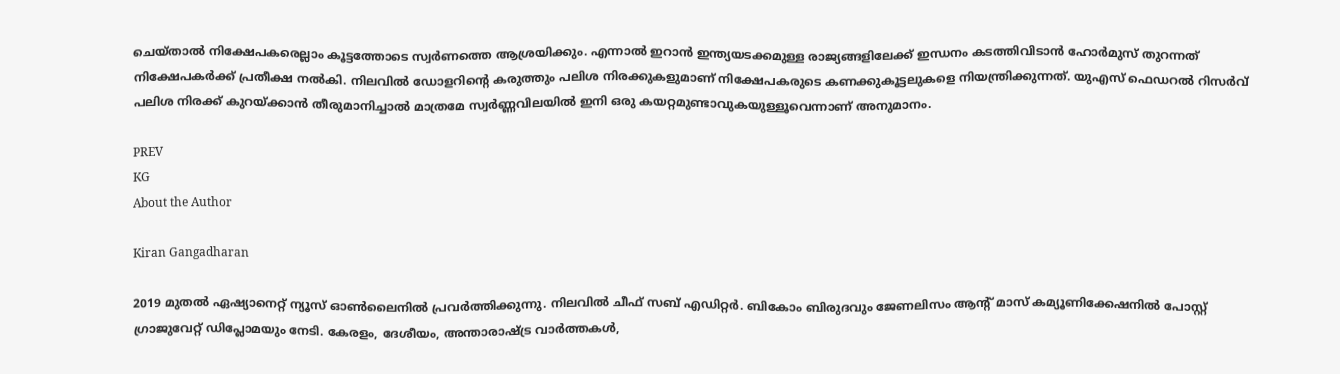ചെയ്താൽ നിക്ഷേപകരെല്ലാം കൂട്ടത്തോടെ സ്വർണത്തെ ആശ്രയിക്കും. എന്നാൽ ഇറാൻ ഇന്ത്യയടക്കമുള്ള രാജ്യങ്ങളിലേക്ക് ഇന്ധനം കടത്തിവിടാൻ ഹോർമുസ് തുറന്നത് നിക്ഷേപകർക്ക് പ്രതീക്ഷ നൽകി. നിലവിൽ ഡോളറിന്റെ കരുത്തും പലിശ നിരക്കുകളുമാണ് നിക്ഷേപകരുടെ കണക്കുകൂട്ടലുകളെ നിയന്ത്രിക്കുന്നത്. യുഎസ് ഫെഡറൽ റിസർവ് പലിശ നിരക്ക് കുറയ്ക്കാൻ തീരുമാനിച്ചാൽ മാത്രമേ സ്വർണ്ണവിലയിൽ ഇനി ഒരു കയറ്റമുണ്ടാവുകയുള്ളൂവെന്നാണ് അനുമാനം.

PREV
KG
About the Author

Kiran Gangadharan

2019 മുതല്‍ ഏഷ്യാനെറ്റ് ന്യൂസ് ഓണ്‍ലൈനില്‍ പ്രവര്‍ത്തിക്കുന്നു. നിലവില്‍ ചീഫ് സബ് എഡിറ്റർ. ബികോം ബിരുദവും ജേണലിസം ആൻ്റ് മാസ് കമ്യൂണിക്കേഷനിൽ പോസ്റ്റ് ഗ്രാജുവേറ്റ് ഡിപ്ലോമയും നേടി. കേരളം, ദേശീയം, അന്താരാഷ്ട്ര വാര്‍ത്തകള്‍,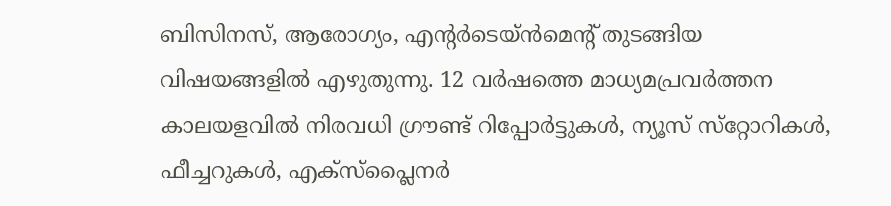ബിസിനസ്, ആരോഗ്യം, എന്റർടെയ്ൻമെൻ്റ് തുടങ്ങിയ വിഷയങ്ങളില്‍ എഴുതുന്നു. 12 വര്‍ഷത്തെ മാധ്യമപ്രവര്‍ത്തന കാലയളവില്‍ നിരവധി ഗ്രൗണ്ട് റിപ്പോര്‍ട്ടുകള്‍, ന്യൂസ് സ്‌റ്റോറികള്‍, ഫീച്ചറുകള്‍, എക്‌സ്‌പ്ലൈന‍ർ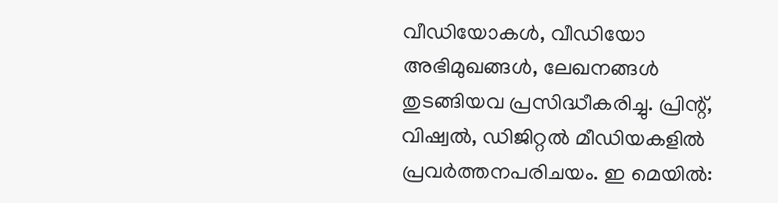വീഡിയോകൾ, വീഡിയോ അഭിമുഖങ്ങള്‍, ലേഖനങ്ങള്‍ തുടങ്ങിയവ പ്രസിദ്ധീകരിച്ചു. പ്രിന്റ്, വിഷ്വല്‍, ഡിജിറ്റല്‍ മീഡിയകളില്‍ പ്രവര്‍ത്തനപരിചയം. ഇ മെയില്‍: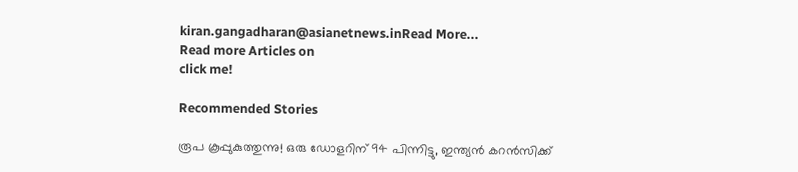kiran.gangadharan@asianetnews.inRead More...
Read more Articles on
click me!

Recommended Stories

രൂപ കൂപ്പുകുത്തുന്നു! ഒരു ഡോളറിന് 94 പിന്നിട്ടു, ഇന്ത്യൻ കറൻസിക്ക്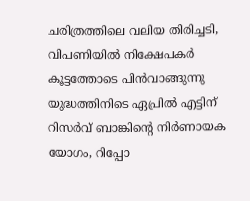ചരിത്രത്തിലെ വലിയ തിരിച്ചടി, വിപണിയിൽ നിക്ഷേപകർ കൂട്ടത്തോടെ പിൻവാങ്ങുന്നു
യുദ്ധത്തിനിടെ ഏപ്രില്‍ എട്ടിന് റിസര്‍വ് ബാങ്കിന്‍റെ നിര്‍ണായക യോഗം, റിപ്പോ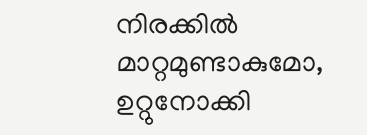നിരക്കില്‍ മാറ്റമുണ്ടാകുമോ, ഉറ്റുനോക്കി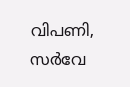വിപണി, സര്‍വേ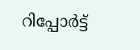റിപ്പോര്‍ട്ട്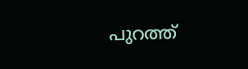പുറത്ത്